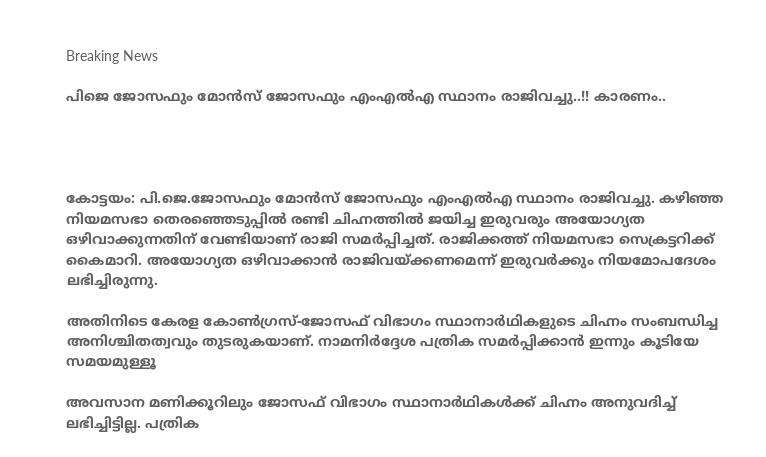Breaking News

പിജെ ജോസഫും മോന്‍സ് ജോസഫും എംഎല്‍എ സ്ഥാനം രാജിവച്ചു..!! കാരണം..




കോട്ടയം: പി.ജെ.ജോസഫും മോന്‍സ് ജോസഫും എംഎല്‍എ സ്ഥാനം രാജിവച്ചു. കഴിഞ്ഞ നിയമസഭാ തെരഞ്ഞെടുപ്പില്‍ രണ്ടി ചിഹ്നത്തില്‍ ജയിച്ച ഇരുവരും അയോഗ്യത ഒഴിവാക്കുന്നതിന് വേണ്ടിയാണ് രാജി സമര്‍പ്പിച്ചത്. രാജിക്കത്ത് നിയമസഭാ സെക്രട്ടറിക്ക് കൈമാറി. അയോഗ്യത ഒഴിവാക്കാന്‍ രാജിവയ്ക്കണമെന്ന് ഇരുവര്‍ക്കും നിയമോപദേശം ലഭിച്ചിരുന്നു.

അതിനിടെ കേരള കോണ്‍ഗ്രസ്-ജോസഫ് വിഭാഗം സ്ഥാനാര്‍ഥികളുടെ ചിഹ്നം സംബന്ധിച്ച അനിശ്ചിതത്വവും തുടരുകയാണ്. നാമനിര്‍ദ്ദേശ പത്രിക സമര്‍പ്പിക്കാന്‍ ഇന്നും കൂടിയേ സമയമുള്ളൂ

അവസാന മണിക്കൂറിലും ജോസഫ് വിഭാഗം സ്ഥാനാര്‍ഥികള്‍ക്ക് ചിഹ്നം അനുവദിച്ച്‌ ലഭിച്ചിട്ടില്ല. പത്രിക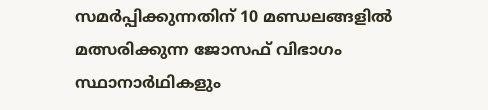സമര്‍പ്പിക്കുന്നതിന് 10 മണ്ഡലങ്ങളില്‍ മത്സരിക്കുന്ന ജോസഫ് വിഭാഗം സ്ഥാനാര്‍ഥികളും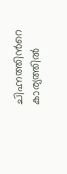ചിഹ്നത്തിന്‍റെ കാര്യത്തില്‍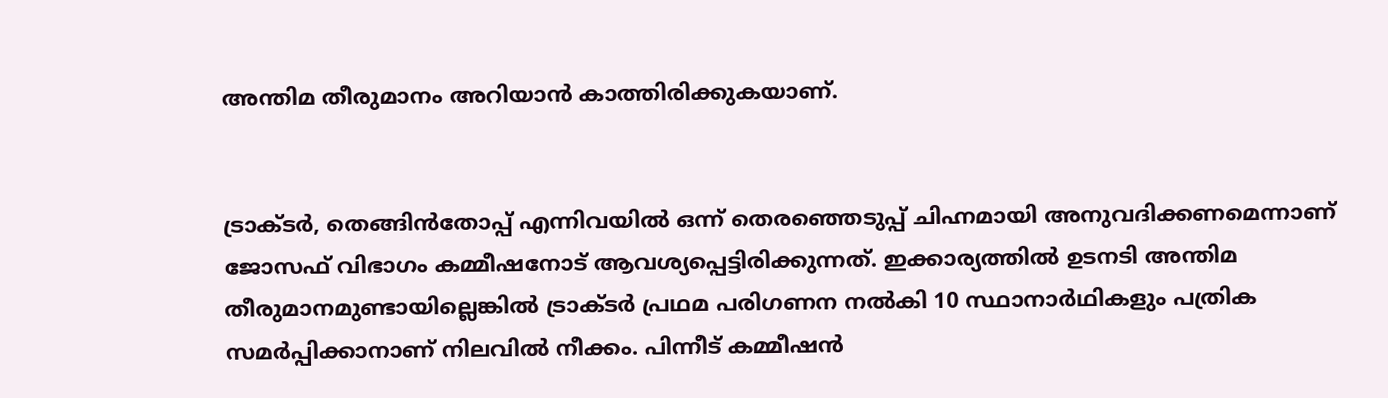അന്തിമ തീരുമാനം അറിയാന്‍ കാത്തിരിക്കുകയാണ്.


ട്രാക്ടര്‍, തെങ്ങിന്‍തോപ്പ് എന്നിവയില്‍ ഒന്ന് തെരഞ്ഞെടുപ്പ് ചിഹ്നമായി അനുവദിക്കണമെന്നാണ് ജോസഫ് വിഭാഗം കമ്മീഷനോട് ആവശ്യപ്പെട്ടിരിക്കുന്നത്. ഇക്കാര്യത്തില്‍ ഉടനടി അന്തിമ തീരുമാനമുണ്ടായില്ലെങ്കില്‍ ട്രാക്ടര്‍ പ്രഥമ പരിഗണന നല്‍കി 10 സ്ഥാനാര്‍ഥികളും പത്രിക സമര്‍പ്പിക്കാനാണ് നിലവില്‍ നീക്കം. പിന്നീട് കമ്മീഷന്‍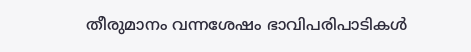തീരുമാനം വന്നശേഷം ഭാവിപരിപാടികള്‍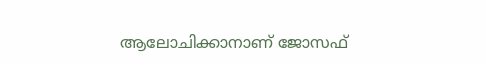ആലോചിക്കാനാണ് ജോസഫ്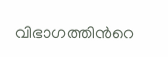വിഭാഗത്തിന്‍റെ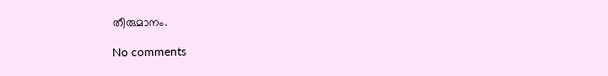തീരുമാനം.

No comments